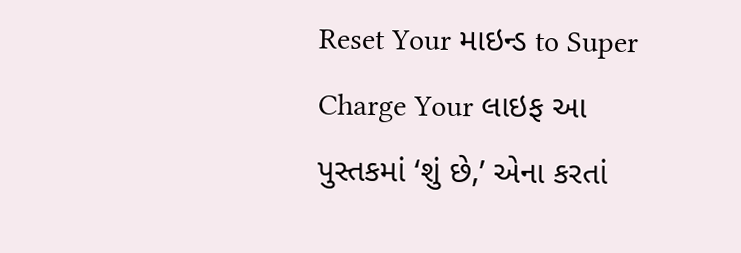Reset Your માઇન્ડ to Super Charge Your લાઇફ આ પુસ્તકમાં ‘શું છે,’ એના કરતાં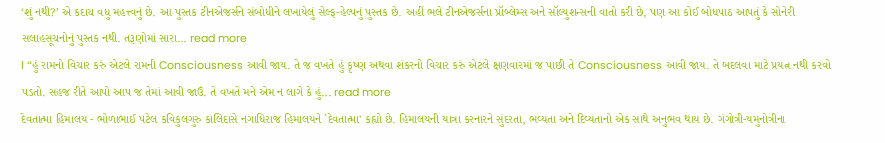‘શું નથી?’ એ કદાચ વધુ મહત્ત્વનું છે. આ પુસ્તક ટીનએજર્સને સંબોધીને લખાયેલું સેલ્ફ-હેલ્પનું પુસ્તક છે. અહીં ભલે ટીનએજર્સના પ્રૉબ્લેમ્સ અને સૉલ્યુશન્સની વાતો કરી છે, પણ આ કોઈ બોધપાઠ આપતું કે સોનેરી સલાહસૂચનોનું પુસ્તક નથી. તરૂણોમાં સારા... read more
l “હું રામનો વિચાર કરું એટલે રામની Consciousness આવી જાય. તે જ વખતે હું કૃષ્ણ અથવા શંકરનો વિચાર કરું એટલે ક્ષણવારમાં જ પાછી તે Consciousness આવી જાય. તે બદલવા માટે પ્રયત્ન નથી કરવો પડતો. સહજ રીતે આપો આપ જ તેમાં આવી જાઉં. તે વખતે મને એમ ન લાગે કે હું... read more
દેવતાત્મા હિમાલય - ભોળાભાઈ પટેલ કવિકુલગુરુ કાલિદાસે નગાધિરાજ હિમાલયને `દેવતાત્મા' કહ્યો છે. હિમાલયની યાત્રા કરનારને સુંદરતા, ભવ્યતા અને દિવ્યતાનો એક સાથે અનુભવ થાય છે. ગંગોત્રી-યમુનોત્રીના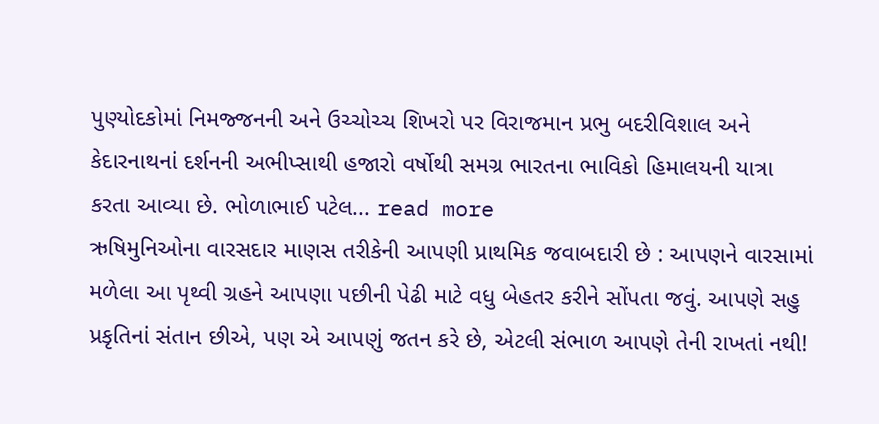પુણ્યોદકોમાં નિમજ્જનની અને ઉચ્ચોચ્ચ શિખરો પર વિરાજમાન પ્રભુ બદરીવિશાલ અને કેદારનાથનાં દર્શનની અભીપ્સાથી હજારો વર્ષોથી સમગ્ર ભારતના ભાવિકો હિમાલયની યાત્રા કરતા આવ્યા છે. ભોળાભાઈ પટેલ... read more
ઋષિમુનિઓના વારસદાર માણસ તરીકેની આપણી પ્રાથમિક જવાબદારી છે : આપણને વારસામાં મળેલા આ પૃથ્વી ગ્રહને આપણા પછીની પેઢી માટે વધુ બેહતર કરીને સોંપતા જવું. આપણે સહુ પ્રકૃતિનાં સંતાન છીએ, પણ એ આપણું જતન કરે છે, એટલી સંભાળ આપણે તેની રાખતાં નથી!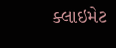ક્લાઇમેટ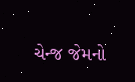ચેન્જ જેમનો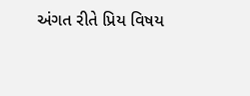અંગત રીતે પ્રિય વિષય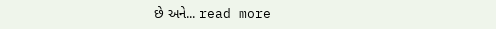છે અને... read more